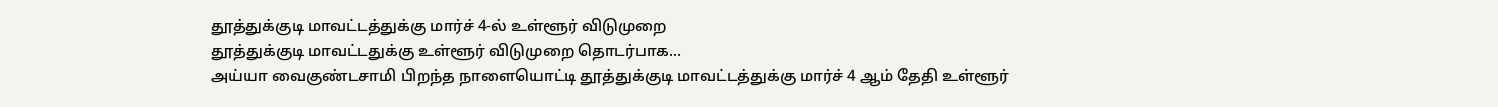தூத்துக்குடி மாவட்டத்துக்கு மார்ச் 4-ல் உள்ளூர் விடுமுறை
தூத்துக்குடி மாவட்டதுக்கு உள்ளூர் விடுமுறை தொடர்பாக...
அய்யா வைகுண்டசாமி பிறந்த நாளையொட்டி தூத்துக்குடி மாவட்டத்துக்கு மார்ச் 4 ஆம் தேதி உள்ளூர்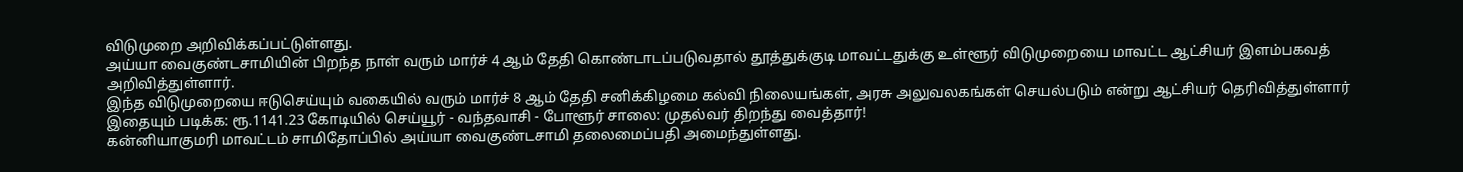விடுமுறை அறிவிக்கப்பட்டுள்ளது.
அய்யா வைகுண்டசாமியின் பிறந்த நாள் வரும் மார்ச் 4 ஆம் தேதி கொண்டாடப்படுவதால் தூத்துக்குடி மாவட்டதுக்கு உள்ளூர் விடுமுறையை மாவட்ட ஆட்சியர் இளம்பகவத் அறிவித்துள்ளார்.
இந்த விடுமுறையை ஈடுசெய்யும் வகையில் வரும் மார்ச் 8 ஆம் தேதி சனிக்கிழமை கல்வி நிலையங்கள், அரசு அலுவலகங்கள் செயல்படும் என்று ஆட்சியர் தெரிவித்துள்ளார்
இதையும் படிக்க: ரூ.1141.23 கோடியில் செய்யூர் - வந்தவாசி - போளூர் சாலை: முதல்வர் திறந்து வைத்தார்!
கன்னியாகுமரி மாவட்டம் சாமிதோப்பில் அய்யா வைகுண்டசாமி தலைமைப்பதி அமைந்துள்ளது.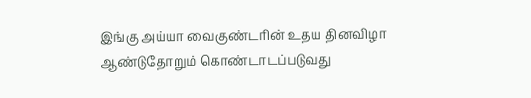இங்கு அய்யா வைகுண்டரின் உதய தினவிழா ஆண்டுதோறும் கொண்டாடப்படுவது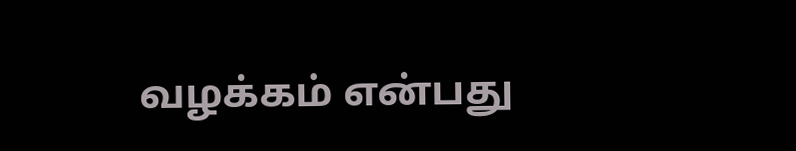வழக்கம் என்பது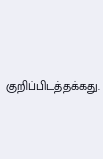குறிப்பிடத்தக்கது.